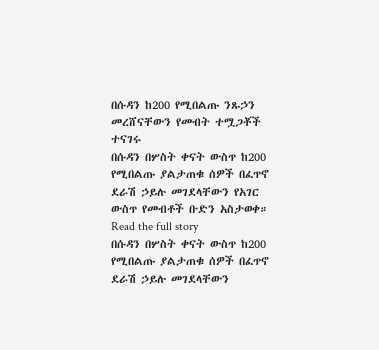በሱዳን ከ200 የሚበልጡ ንጹኃን መረሸናቸውን የመብት ተሟጋቾች ተናገሩ
በሱዳን በሦስት ቀናት ውስጥ ከ200 የሚበልጡ ያልታጠቁ ሰዎች በፈጥኖ ደራሽ ኃይሉ መገደላቸውን የአገር ውስጥ የመብቶች ቡድን አስታወቀ።
Read the full story
በሱዳን በሦስት ቀናት ውስጥ ከ200 የሚበልጡ ያልታጠቁ ሰዎች በፈጥኖ ደራሽ ኃይሉ መገደላቸውን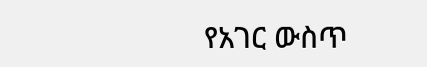የአገር ውስጥ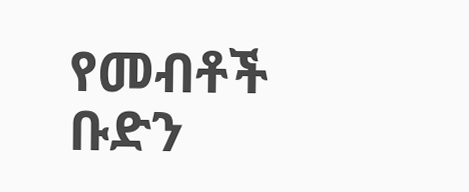የመብቶች ቡድን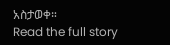አስታወቀ።
Read the full story